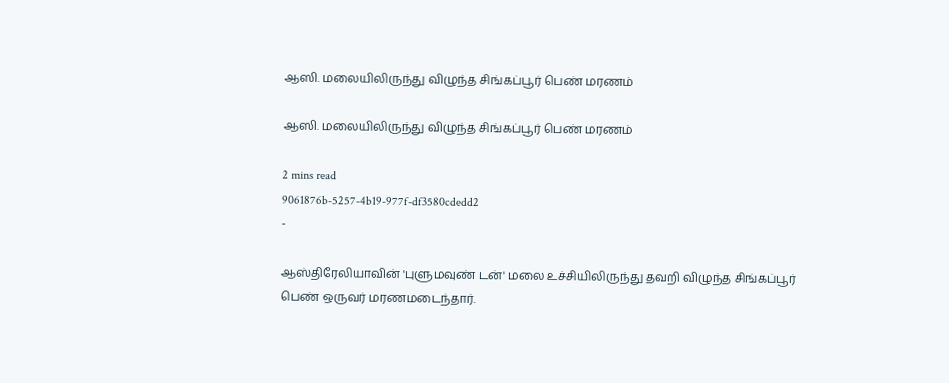ஆஸி. மலையிலிருந்து விழுந்த சிங்கப்பூர் பெண் மரணம்

ஆஸி. மலையிலிருந்து விழுந்த சிங்கப்பூர் பெண் மரணம்

2 mins read
9061876b-5257-4b19-977f-df3580cdedd2
-

ஆஸ்திரேலியாவின் 'புளுமவுண் டன்' மலை உச்சியிலிருந்து தவறி விழுந்த சிங்கப்பூர் பெண் ஒருவர் மரணமடைந்தார்.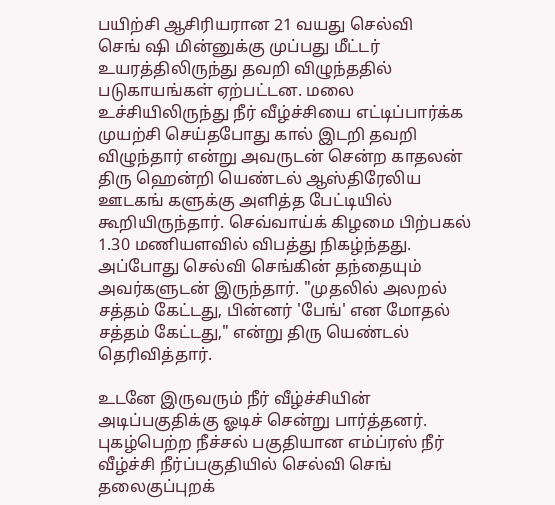பயிற்சி ஆசிரியரான 21 வயது செல்வி செங் ‌ஷி மின்னுக்கு முப்பது மீட்டர் உயரத்திலிருந்து தவறி விழுந்ததில் படுகாயங்கள் ஏற்பட்டன. மலை உச்சியிலிருந்து நீர் வீழ்ச்சியை எட்டிப்பார்க்க முயற்சி செய்தபோது கால் இடறி தவறி விழுந்தார் என்று அவருடன் சென்ற காதலன் திரு ஹென்றி யெண்டல் ஆஸ்திரேலிய ஊடகங் களுக்கு அளித்த பேட்டியில் கூறியிருந்தார். செவ்வாய்க் கிழமை பிற்பகல் 1.30 மணியளவில் விபத்து நிகழ்ந்தது. அப்போது செல்வி செங்கின் தந்தையும் அவர்களுடன் இருந்தார். "முதலில் அலறல் சத்தம் கேட்டது, பின்னர் 'பேங்' என மோதல் சத்தம் கேட்டது," என்று திரு யெண்டல் தெரிவித்தார்.

உடனே இருவரும் நீர் வீழ்ச்சியின் அடிப்பகுதிக்கு ஓடிச் சென்று பார்த்தனர். புகழ்பெற்ற நீச்சல் பகுதியான எம்ப்ரஸ் நீர் வீழ்ச்சி நீர்ப்பகுதியில் செல்வி செங் தலைகுப்புறக்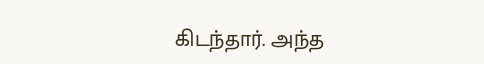கிடந்தார். அந்த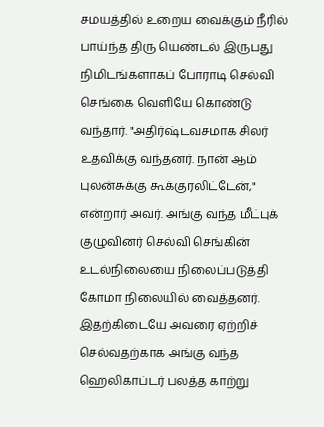சமயத்தில் உறைய வைக்கும் நீரில் பாய்ந்த திரு யெண்டல் இருபது நிமிடங்களாகப் போராடி செல்வி செங்கை வெளியே கொண்டு வந்தார். "அதிர்ஷ்டவசமாக சிலர் உதவிக்கு வந்தனர். நான் ஆம் புலன்சுக்கு கூக்குரலிட்டேன்," என்றார் அவர். அங்கு வந்த மீட்புக் குழுவினர் செல்வி செங்கின் உடல்நிலையை நிலைப்படுத்தி கோமா நிலையில் வைத்தனர். இதற்கிடையே அவரை ஏற்றிச் செல்வதற்காக அங்கு வந்த ஹெலிகாப்டர் பலத்த காற்று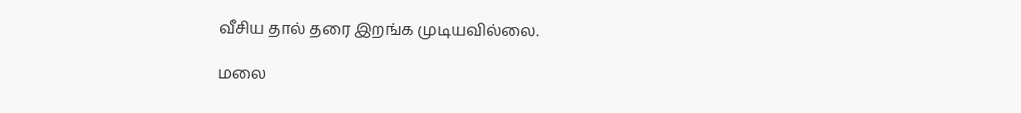வீசிய தால் தரை இறங்க முடியவில்லை.

மலை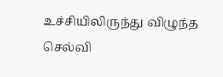உச்சியிலிருந்து விழுந்த செல்வி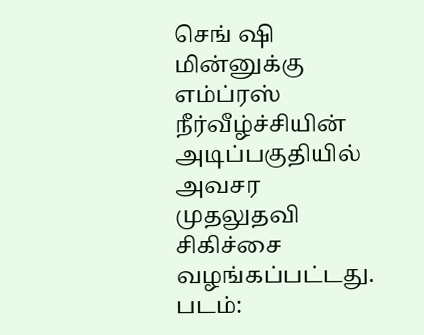செங் ‌ஷி மின்னுக்கு எம்ப்ரஸ் நீர்வீழ்ச்சியின் அடிப்பகுதியில் அவசர முதலுதவி சிகிச்சை வழங்கப்பட்டது. படம்: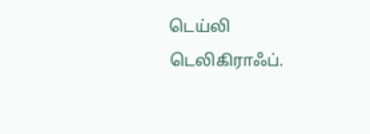டெய்லி டெலிகிராஃப்.